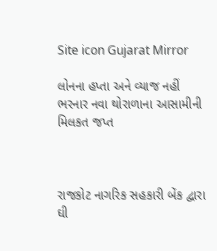Site icon Gujarat Mirror

લોનના હપ્તા અને વ્યાજ નહીં ભરનાર નવા થોરાળાના આસામીની મિલકત જપ્ત



રાજકોટ નાગરિક સહકારી બેંક દ્વારા ઘી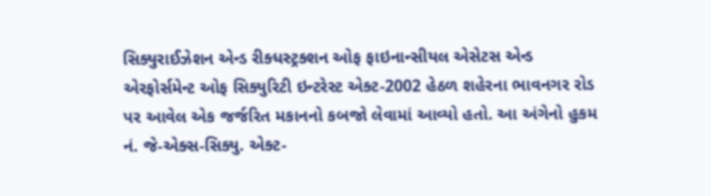સિક્યુરાઈઝેશન એન્ડ રીક્ધસ્ટ્રક્શન ઓફ ફાઇનાન્સીયલ એસેટસ એન્ડ એરફોર્સમેન્ટ ઓફ સિક્યુરિટી ઇન્ટરેસ્ટ એક્ટ-2002 હેઠળ શહેરના ભાવનગર રોડ પર આવેલ એક જર્જરિત મકાનનો કબજો લેવામાં આવ્યો હતો. આ અંગેનો હુકમ નં. જે-એક્સ-સિક્યુ. એક્ટ-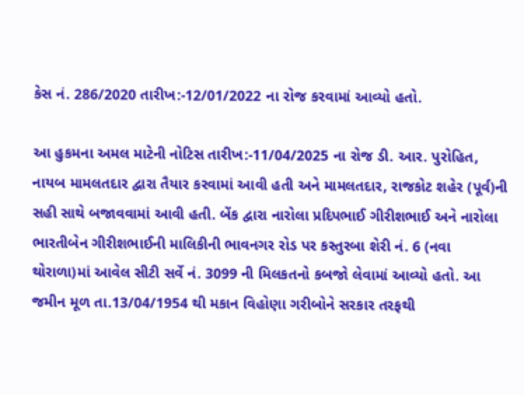કેસ નં. 286/2020 તારીખ:-12/01/2022 ના રોજ કરવામાં આવ્યો હતો.

આ હુકમના અમલ માટેની નોટિસ તારીખ:-11/04/2025 ના રોજ ડી. આર. પુરોહિત, નાયબ મામલતદાર દ્વારા તૈયાર કરવામાં આવી હતી અને મામલતદાર, રાજકોટ શહેર (પૂર્વ)ની સહી સાથે બજાવવામાં આવી હતી. બેંક દ્વારા નારોલા પ્રદિપભાઈ ગીરીશભાઈ અને નારોલા ભારતીબેન ગીરીશભાઈની માલિકીની ભાવનગર રોડ પર કસ્તુરબા શેરી નં. 6 (નવા થોરાળા)માં આવેલ સીટી સર્વે નં. 3099 ની મિલકતનો કબજો લેવામાં આવ્યો હતો. આ જમીન મૂળ તા.13/04/1954 થી મકાન વિહોણા ગરીબોને સરકાર તરફથી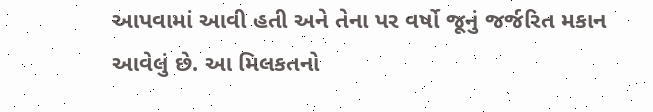આપવામાં આવી હતી અને તેના પર વર્ષો જૂનું જર્જરિત મકાન આવેલું છે. આ મિલકતનો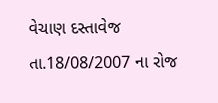વેચાણ દસ્તાવેજ તા.18/08/2007 ના રોજ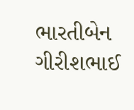ભારતીબેન ગીરીશભાઈ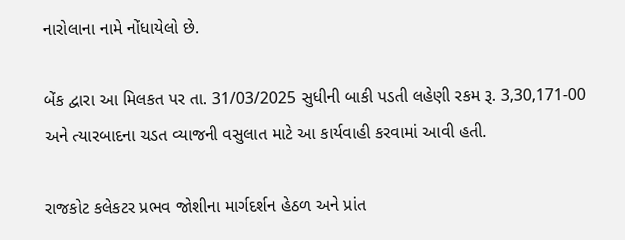નારોલાના નામે નોંધાયેલો છે.

બેંક દ્વારા આ મિલકત પર તા. 31/03/2025 સુધીની બાકી પડતી લહેણી રકમ રૂ. 3,30,171-00 અને ત્યારબાદના ચડત વ્યાજની વસુલાત માટે આ કાર્યવાહી કરવામાં આવી હતી.

રાજકોટ કલેકટર પ્રભવ જોશીના માર્ગદર્શન હેઠળ અને પ્રાંત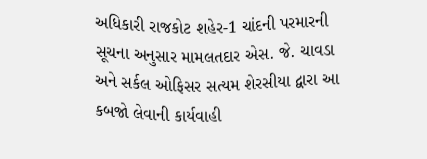અધિકારી રાજકોટ શહેર-1 ચાંદની પરમારની સૂચના અનુસાર મામલતદાર એસ. જે. ચાવડા અને સર્કલ ઓફિસર સત્યમ શેરસીયા દ્વારા આ કબજો લેવાની કાર્યવાહી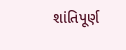શાંતિપૂર્ણ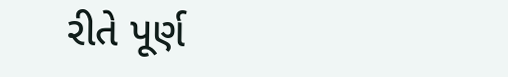રીતે પૂર્ણ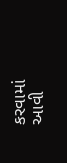કરવામાં આવી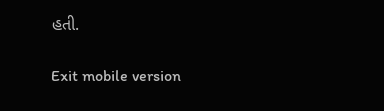હતી.

Exit mobile version